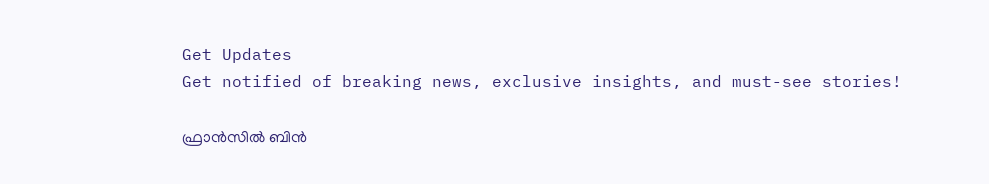Get Updates
Get notified of breaking news, exclusive insights, and must-see stories!

ഫ്രാന്‍സില്‍ ബിന്‍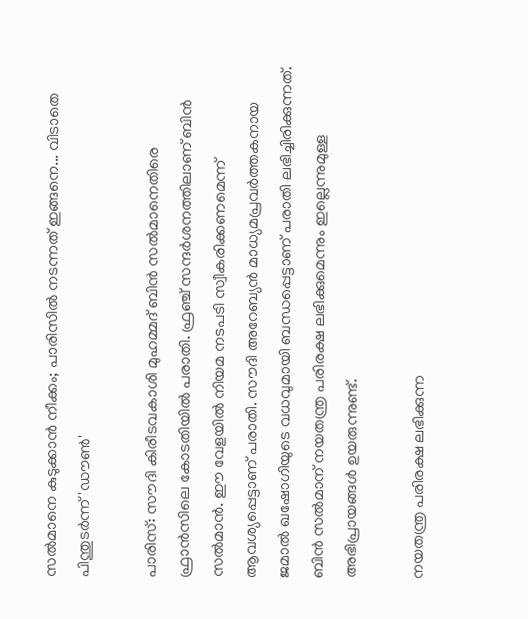സല്‍മാനെ കുടുക്കാന്‍ നീക്കം; പാരിസില്‍ നടന്നത് ഇങ്ങനെ... വിടാതെ പിന്തുടര്‍ന്ന് 'ഡൗണ്‍'

പാരിസ്: സൗദി കിരീടവകാശി മുഹമ്മദ് ബിന്‍ സല്‍മാനെതിരെ ഫ്രാന്‍സിലെ കോടതിയില്‍ പരാതി. ഫ്രഞ്ച് സന്ദര്‍ശനത്തിലാണ് ബിന്‍ സല്‍മാന്‍. ഈ വേളയില്‍ നിയമ നടപടി സ്വീകരിക്കണമെന്ന് ആവശ്യപ്പെട്ടാണ് പരാതി. സൗദി അറേബ്യന്‍ മാധ്യമപ്രവര്‍ത്തകനായ ജമാല്‍ ഖഷോഗിയുടെ വധവുമായി ബന്ധപ്പെട്ടാണ് പരാതി ലഭിച്ചിരിക്കുന്നത്. ബിന്‍ സല്‍മാന് നയതന്ത്ര പരിരക്ഷ ലഭിക്കുമെന്നും ഇല്ലെന്നുമുള്ള അഭിപ്രായങ്ങള്‍ ഉയരുന്നുണ്ട്.

നയതന്ത്ര പരിരക്ഷ ലഭിക്കുന്ന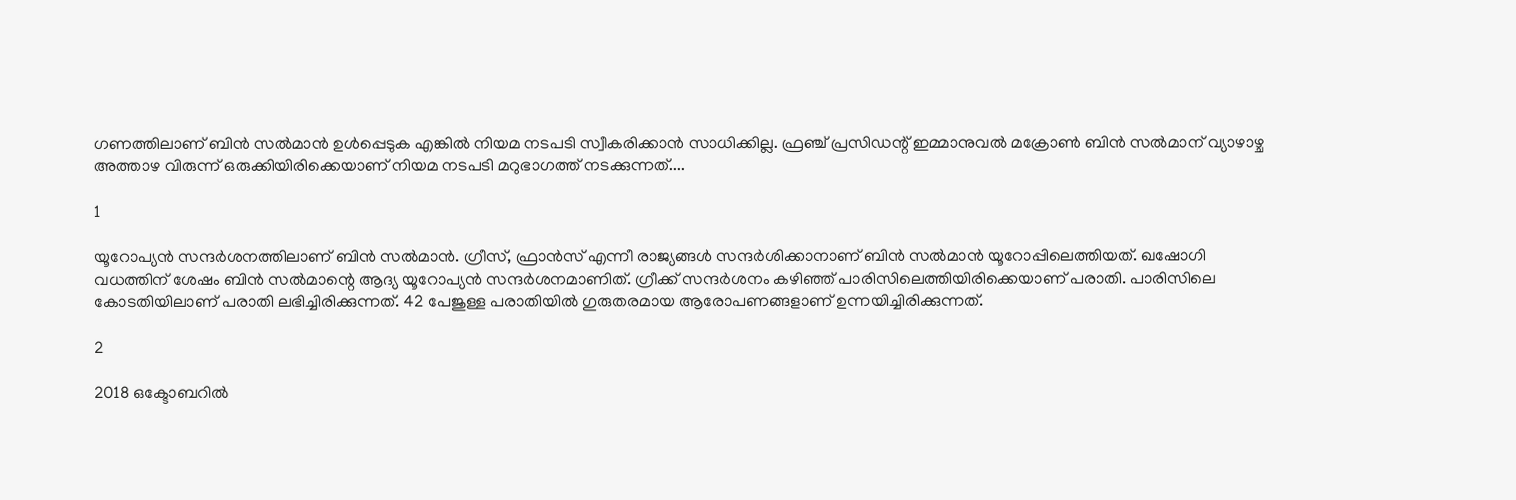ഗണത്തിലാണ് ബിന്‍ സല്‍മാന്‍ ഉള്‍പ്പെടുക എങ്കില്‍ നിയമ നടപടി സ്വീകരിക്കാന്‍ സാധിക്കില്ല. ഫ്രഞ്ച് പ്രസിഡന്റ് ഇമ്മാനുവല്‍ മക്രോണ്‍ ബിന്‍ സല്‍മാന് വ്യാഴാഴ്ച അത്താഴ വിരുന്ന് ഒരുക്കിയിരിക്കെയാണ് നിയമ നടപടി മറുഭാഗത്ത് നടക്കുന്നത്....

1

യൂറോപ്യന്‍ സന്ദര്‍ശനത്തിലാണ് ബിന്‍ സല്‍മാന്‍. ഗ്രീസ്, ഫ്രാന്‍സ് എന്നീ രാജ്യങ്ങള്‍ സന്ദര്‍ശിക്കാനാണ് ബിന്‍ സല്‍മാന്‍ യൂറോപ്പിലെത്തിയത്. ഖഷോഗി വധത്തിന് ശേഷം ബിന്‍ സല്‍മാന്റെ ആദ്യ യൂറോപ്യന്‍ സന്ദര്‍ശനമാണിത്. ഗ്രീക്ക് സന്ദര്‍ശനം കഴിഞ്ഞ് പാരിസിലെത്തിയിരിക്കെയാണ് പരാതി. പാരിസിലെ കോടതിയിലാണ് പരാതി ലഭിച്ചിരിക്കുന്നത്. 42 പേജുള്ള പരാതിയില്‍ ഗുരുതരമായ ആരോപണങ്ങളാണ് ഉന്നയിച്ചിരിക്കുന്നത്.

2

2018 ഒക്ടോബറില്‍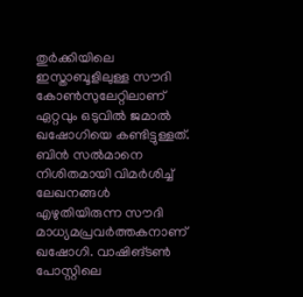തുര്‍ക്കിയിലെ ഇസ്താബൂളിലുള്ള സൗദി കോണ്‍സുലേറ്റിലാണ് ഏറ്റവും ഒടുവില്‍ ജമാല്‍ ഖഷോഗിയെ കണ്ടിട്ടുള്ളത്. ബിന്‍ സല്‍മാനെ നിശിതമായി വിമര്‍ശിച്ച് ലേഖനങ്ങള്‍ എഴുതിയിരുന്ന സൗദി മാധ്യമപ്രവര്‍ത്തകനാണ് ഖഷോഗി. വാഷിങ്ടണ്‍ പോസ്റ്റിലെ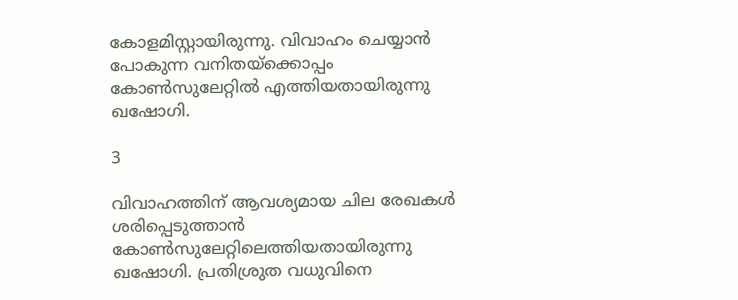കോളമിസ്റ്റായിരുന്നു. വിവാഹം ചെയ്യാന്‍ പോകുന്ന വനിതയ്‌ക്കൊപ്പം കോണ്‍സുലേറ്റില്‍ എത്തിയതായിരുന്നു ഖഷോഗി.

3

വിവാഹത്തിന് ആവശ്യമായ ചില രേഖകള്‍ ശരിപ്പെടുത്താന്‍ കോണ്‍സുലേറ്റിലെത്തിയതായിരുന്നു ഖഷോഗി. പ്രതിശ്രുത വധുവിനെ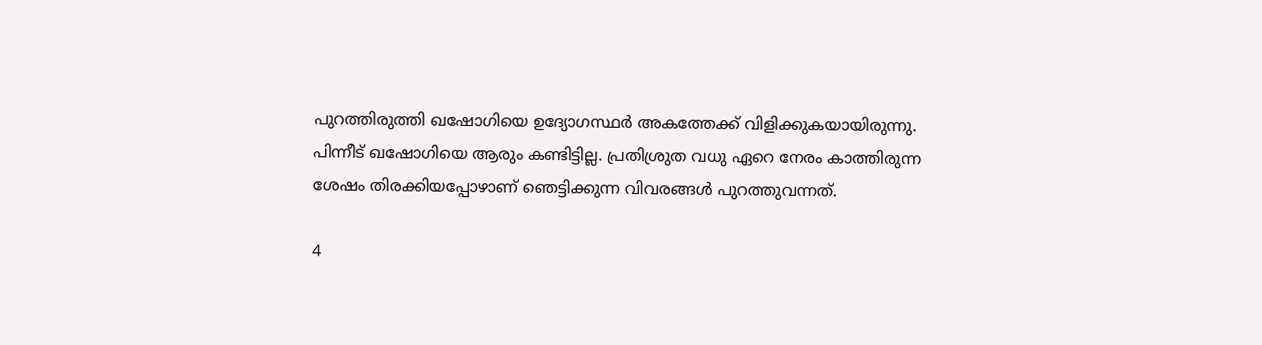പുറത്തിരുത്തി ഖഷോഗിയെ ഉദ്യോഗസ്ഥര്‍ അകത്തേക്ക് വിളിക്കുകയായിരുന്നു. പിന്നീട് ഖഷോഗിയെ ആരും കണ്ടിട്ടില്ല. പ്രതിശ്രുത വധു ഏറെ നേരം കാത്തിരുന്ന ശേഷം തിരക്കിയപ്പോഴാണ് ഞെട്ടിക്കുന്ന വിവരങ്ങള്‍ പുറത്തുവന്നത്.

4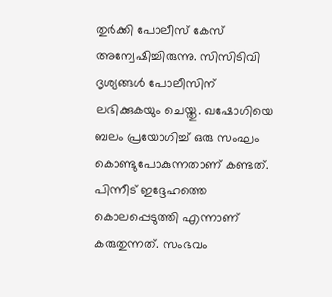തുര്‍ക്കി പോലീസ് കേസ് അന്വേഷിച്ചിരുന്നു. സിസിടിവി ദൃശ്യങ്ങള്‍ പോലീസിന് ലഭിക്കുകയും ചെയ്തു. ഖഷോഗിയെ ബലം പ്രയോഗിച്ച് ഒരു സംഘം കൊണ്ടുപോകുന്നതാണ് കണ്ടത്. പിന്നീട് ഇദ്ദേഹത്തെ കൊലപ്പെടുത്തി എന്നാണ് കരുതുന്നത്. സംഭവം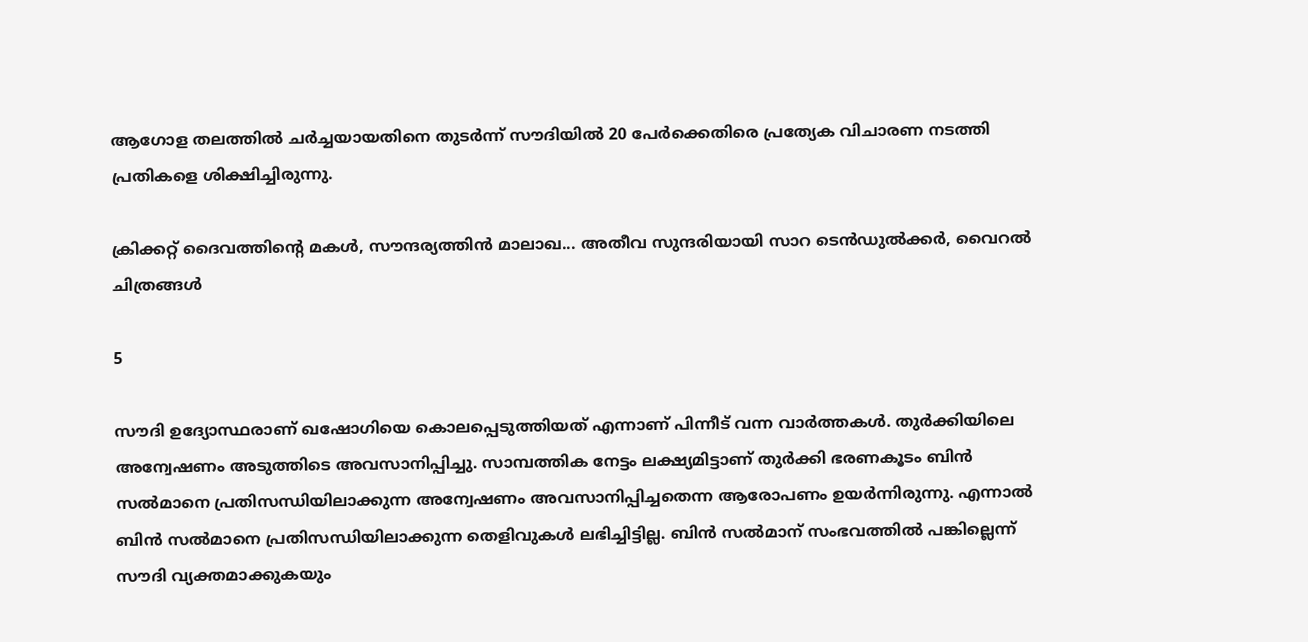ആഗോള തലത്തില്‍ ചര്‍ച്ചയായതിനെ തുടര്‍ന്ന് സൗദിയില്‍ 20 പേര്‍ക്കെതിരെ പ്രത്യേക വിചാരണ നടത്തി പ്രതികളെ ശിക്ഷിച്ചിരുന്നു.

ക്രിക്കറ്റ് ദൈവത്തിന്റെ മകൾ, സൗന്ദര്യത്തിന്‍ മാലാഖ... അതീവ സുന്ദരിയായി സാറ ടെന്‍ഡുല്‍ക്കര്‍, വൈറല്‍ ചിത്രങ്ങള്‍

5

സൗദി ഉദ്യോസ്ഥരാണ് ഖഷോഗിയെ കൊലപ്പെടുത്തിയത് എന്നാണ് പിന്നീട് വന്ന വാര്‍ത്തകള്‍. തുര്‍ക്കിയിലെ അന്വേഷണം അടുത്തിടെ അവസാനിപ്പിച്ചു. സാമ്പത്തിക നേട്ടം ലക്ഷ്യമിട്ടാണ് തുര്‍ക്കി ഭരണകൂടം ബിന്‍ സല്‍മാനെ പ്രതിസന്ധിയിലാക്കുന്ന അന്വേഷണം അവസാനിപ്പിച്ചതെന്ന ആരോപണം ഉയര്‍ന്നിരുന്നു. എന്നാല്‍ ബിന്‍ സല്‍മാനെ പ്രതിസന്ധിയിലാക്കുന്ന തെളിവുകള്‍ ലഭിച്ചിട്ടില്ല. ബിന്‍ സല്‍മാന് സംഭവത്തില്‍ പങ്കില്ലെന്ന് സൗദി വ്യക്തമാക്കുകയും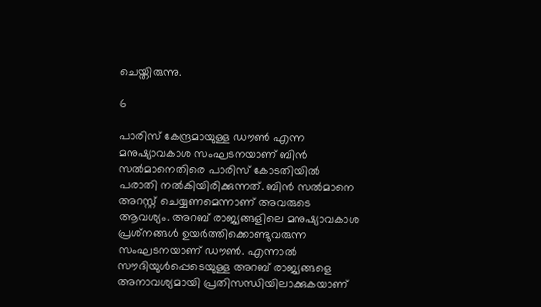ചെയ്തിരുന്നു.

6

പാരിസ് കേന്ദ്രമായുള്ള ഡൗണ്‍ എന്ന മനുഷ്യാവകാശ സംഘടനയാണ് ബിന്‍ സല്‍മാനെതിരെ പാരിസ് കോടതിയില്‍ പരാതി നല്‍കിയിരിക്കുന്നത്. ബിന്‍ സല്‍മാനെ അറസ്റ്റ് ചെയ്യണമെന്നാണ് അവരുടെ ആവശ്യം. അറബ് രാജ്യങ്ങളിലെ മനുഷ്യാവകാശ പ്രശ്‌നങ്ങള്‍ ഉയര്‍ത്തിക്കൊണ്ടുവരുന്ന സംഘടനയാണ് ഡൗണ്‍. എന്നാല്‍ സൗദിയുള്‍പ്പെടെയുള്ള അറബ് രാജ്യങ്ങളെ അനാവശ്യമായി പ്രതിസന്ധിയിലാക്കുകയാണ്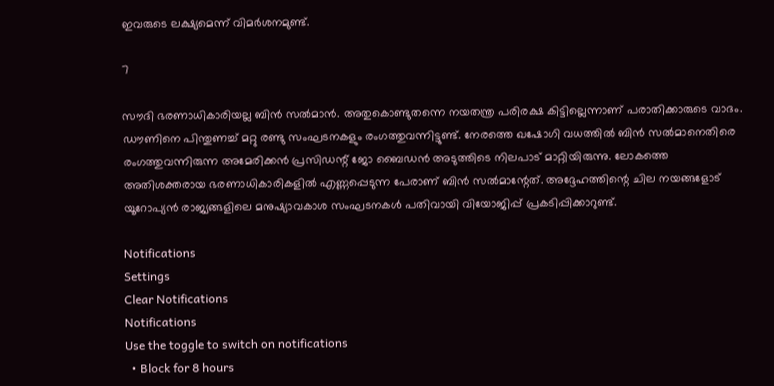ഇവരുടെ ലക്ഷ്യമെന്ന് വിമര്‍ശനമുണ്ട്.

7

സൗദി ഭരണാധികാരിയല്ല ബിന്‍ സല്‍മാന്‍. അതുകൊണ്ടുതന്നെ നയതന്ത്ര പരിരക്ഷ കിട്ടില്ലെന്നാണ് പരാതിക്കാരുടെ വാദം. ഡൗണിനെ പിന്തുണച്ച് മറ്റു രണ്ടു സംഘടനകളും രംഗത്തുവന്നിട്ടുണ്ട്. നേരത്തെ ഖഷോഗി വധത്തില്‍ ബിന്‍ സല്‍മാനെതിരെ രംഗത്തുവന്നിരുന്ന അമേരിക്കന്‍ പ്രസിഡന്റ് ജോ ബൈഡന്‍ അടുത്തിടെ നിലപാട് മാറ്റിയിരുന്നു. ലോകത്തെ അതിശക്തരായ ഭരണാധികാരികളില്‍ എണ്ണപ്പെടുന്ന പേരാണ് ബിന്‍ സല്‍മാന്റേത്. അദ്ദേഹത്തിന്റെ ചില നയങ്ങളോട് യൂറോപ്യന്‍ രാജ്യങ്ങളിലെ മനുഷ്യാവകാശ സംഘടനകള്‍ പതിവായി വിയോജിപ്പ് പ്രകടിപ്പിക്കാറുണ്ട്.

Notifications
Settings
Clear Notifications
Notifications
Use the toggle to switch on notifications
  • Block for 8 hours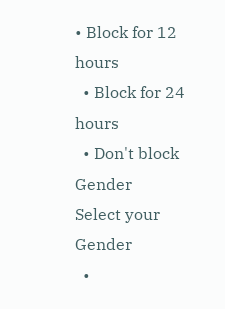• Block for 12 hours
  • Block for 24 hours
  • Don't block
Gender
Select your Gender
  •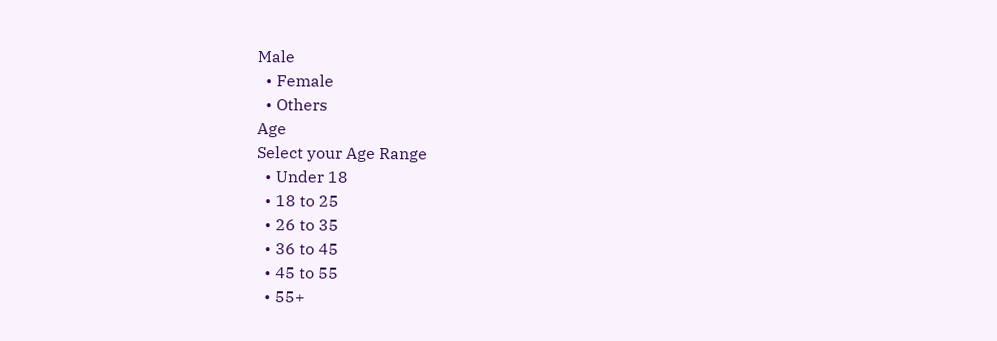Male
  • Female
  • Others
Age
Select your Age Range
  • Under 18
  • 18 to 25
  • 26 to 35
  • 36 to 45
  • 45 to 55
  • 55+